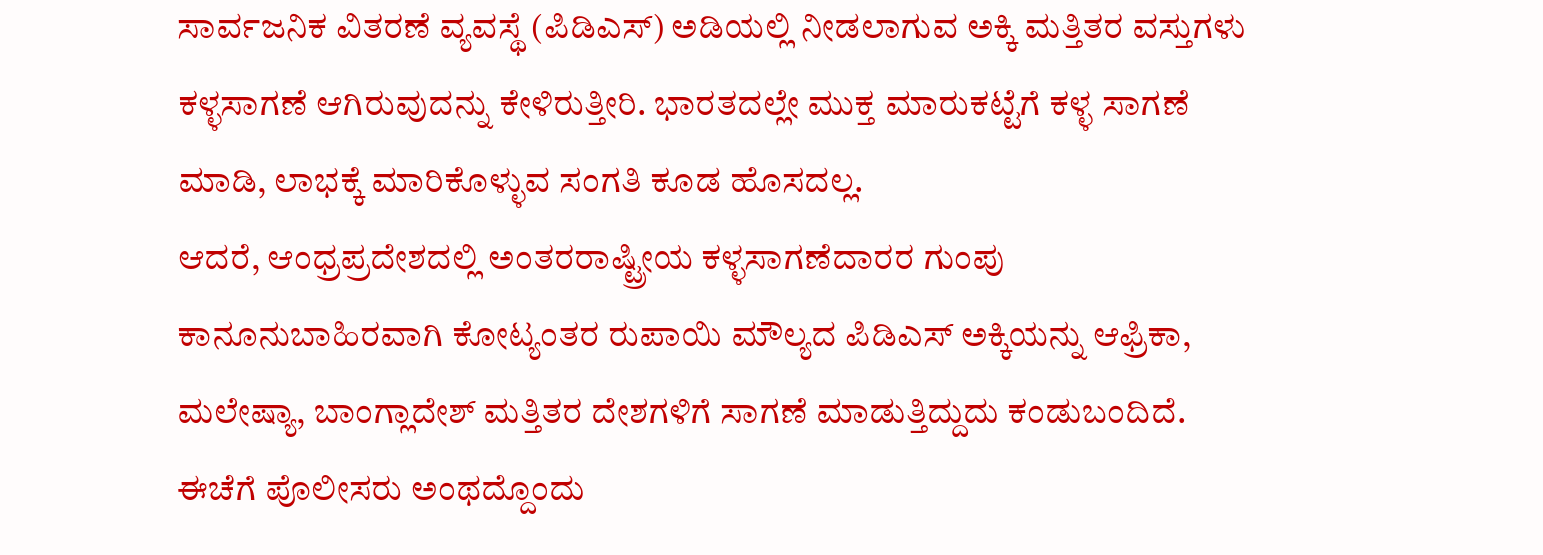ಸಾರ್ವಜನಿಕ ವಿತರಣೆ ವ್ಯವಸ್ಥೆ (ಪಿಡಿಎಸ್) ಅಡಿಯಲ್ಲಿ ನೀಡಲಾಗುವ ಅಕ್ಕಿ ಮತ್ತಿತರ ವಸ್ತುಗಳು ಕಳ್ಳಸಾಗಣೆ ಆಗಿರುವುದನ್ನು ಕೇಳಿರುತ್ತೀರಿ. ಭಾರತದಲ್ಲೇ ಮುಕ್ತ ಮಾರುಕಟ್ಟೆಗೆ ಕಳ್ಳ ಸಾಗಣೆ ಮಾಡಿ, ಲಾಭಕ್ಕೆ ಮಾರಿಕೊಳ್ಳುವ ಸಂಗತಿ ಕೂಡ ಹೊಸದಲ್ಲ.
ಆದರೆ, ಆಂಧ್ರಪ್ರದೇಶದಲ್ಲಿ ಅಂತರರಾಷ್ಟ್ರೀಯ ಕಳ್ಳಸಾಗಣೆದಾರರ ಗುಂಪು ಕಾನೂನುಬಾಹಿರವಾಗಿ ಕೋಟ್ಯಂತರ ರುಪಾಯಿ ಮೌಲ್ಯದ ಪಿಡಿಎಸ್ ಅಕ್ಕಿಯನ್ನು ಆಫ್ರಿಕಾ, ಮಲೇಷ್ಯಾ, ಬಾಂಗ್ಲಾದೇಶ್ ಮತ್ತಿತರ ದೇಶಗಳಿಗೆ ಸಾಗಣೆ ಮಾಡುತ್ತಿದ್ದುದು ಕಂಡುಬಂದಿದೆ.
ಈಚೆಗೆ ಪೊಲೀಸರು ಅಂಥದ್ದೊಂದು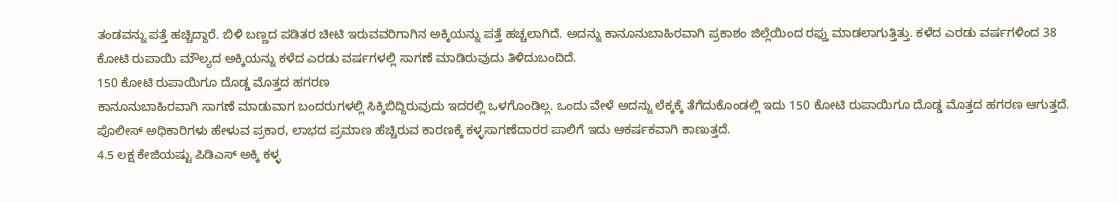ತಂಡವನ್ನು ಪತ್ತೆ ಹಚ್ಚಿದ್ದಾರೆ. ಬಿಳಿ ಬಣ್ಣದ ಪಡಿತರ ಚೀಟಿ ಇರುವವರಿಗಾಗಿನ ಅಕ್ಕಿಯನ್ನು ಪತ್ತೆ ಹಚ್ಚಲಾಗಿದೆ. ಅದನ್ನು ಕಾನೂನುಬಾಹಿರವಾಗಿ ಪ್ರಕಾಶಂ ಜಿಲ್ಲೆಯಿಂದ ರಫ್ತು ಮಾಡಲಾಗುತ್ತಿತ್ತು. ಕಳೆದ ಎರಡು ವರ್ಷಗಳಿಂದ 38 ಕೋಟಿ ರುಪಾಯಿ ಮೌಲ್ಯದ ಅಕ್ಕಿಯನ್ನು ಕಳೆದ ಎರಡು ವರ್ಷಗಳಲ್ಲಿ ಸಾಗಣೆ ಮಾಡಿರುವುದು ತಿಳಿದುಬಂದಿದೆ.
150 ಕೋಟಿ ರುಪಾಯಿಗೂ ದೊಡ್ಡ ಮೊತ್ತದ ಹಗರಣ
ಕಾನೂನುಬಾಹಿರವಾಗಿ ಸಾಗಣೆ ಮಾಡುವಾಗ ಬಂದರುಗಳಲ್ಲಿ ಸಿಕ್ಕಿಬಿದ್ದಿರುವುದು ಇದರಲ್ಲಿ ಒಳಗೊಂಡಿಲ್ಲ. ಒಂದು ವೇಳೆ ಅದನ್ನು ಲೆಕ್ಕಕ್ಕೆ ತೆಗೆದುಕೊಂಡಲ್ಲಿ ಇದು 150 ಕೋಟಿ ರುಪಾಯಿಗೂ ದೊಡ್ಡ ಮೊತ್ತದ ಹಗರಣ ಆಗುತ್ತದೆ. ಪೊಲೀಸ್ ಅಧಿಕಾರಿಗಳು ಹೇಳುವ ಪ್ರಕಾರ, ಲಾಭದ ಪ್ರಮಾಣ ಹೆಚ್ಚಿರುವ ಕಾರಣಕ್ಕೆ ಕಳ್ಳಸಾಗಣೆದಾರರ ಪಾಲಿಗೆ ಇದು ಆಕರ್ಷಕವಾಗಿ ಕಾಣುತ್ತದೆ.
4.5 ಲಕ್ಷ ಕೇಜಿಯಷ್ಟು ಪಿಡಿಎಸ್ ಅಕ್ಕಿ ಕಳ್ಳ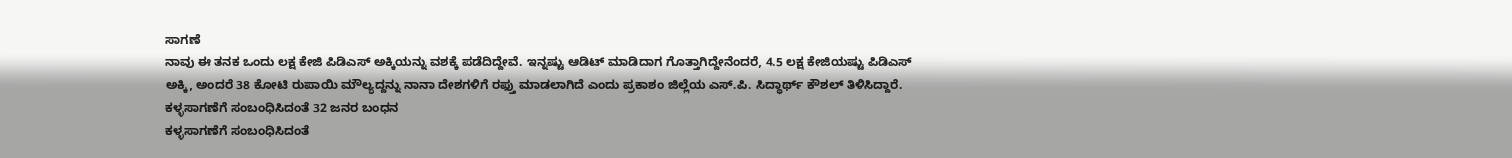ಸಾಗಣೆ
ನಾವು ಈ ತನಕ ಒಂದು ಲಕ್ಷ ಕೇಜಿ ಪಿಡಿಎಸ್ ಅಕ್ಕಿಯನ್ನು ವಶಕ್ಕೆ ಪಡೆದಿದ್ದೇವೆ. ಇನ್ನಷ್ಟು ಆಡಿಟ್ ಮಾಡಿದಾಗ ಗೊತ್ತಾಗಿದ್ದೇನೆಂದರೆ, 4.5 ಲಕ್ಷ ಕೇಜಿಯಷ್ಟು ಪಿಡಿಎಸ್ ಅಕ್ಕಿ, ಅಂದರೆ 38 ಕೋಟಿ ರುಪಾಯಿ ಮೌಲ್ಯದ್ದನ್ನು ನಾನಾ ದೇಶಗಳಿಗೆ ರಫ್ತು ಮಾಡಲಾಗಿದೆ ಎಂದು ಪ್ರಕಾಶಂ ಜಿಲ್ಲೆಯ ಎಸ್.ಪಿ. ಸಿದ್ಧಾರ್ಥ್ ಕೌಶಲ್ ತಿಳಿಸಿದ್ದಾರೆ.
ಕಳ್ಳಸಾಗಣೆಗೆ ಸಂಬಂಧಿಸಿದಂತೆ 32 ಜನರ ಬಂಧನ
ಕಳ್ಳಸಾಗಣೆಗೆ ಸಂಬಂಧಿಸಿದಂತೆ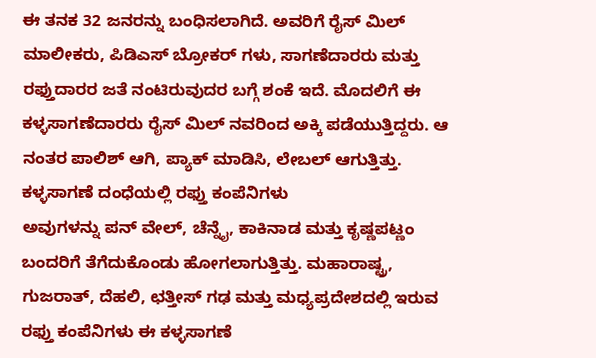ಈ ತನಕ 32 ಜನರನ್ನು ಬಂಧಿಸಲಾಗಿದೆ. ಅವರಿಗೆ ರೈಸ್ ಮಿಲ್ ಮಾಲೀಕರು, ಪಿಡಿಎಸ್ ಬ್ರೋಕರ್ ಗಳು, ಸಾಗಣೆದಾರರು ಮತ್ತು ರಫ್ತುದಾರರ ಜತೆ ನಂಟಿರುವುದರ ಬಗ್ಗೆ ಶಂಕೆ ಇದೆ. ಮೊದಲಿಗೆ ಈ ಕಳ್ಳಸಾಗಣೆದಾರರು ರೈಸ್ ಮಿಲ್ ನವರಿಂದ ಅಕ್ಕಿ ಪಡೆಯುತ್ತಿದ್ದರು. ಆ ನಂತರ ಪಾಲಿಶ್ ಆಗಿ, ಪ್ಯಾಕ್ ಮಾಡಿಸಿ, ಲೇಬಲ್ ಆಗುತ್ತಿತ್ತು.
ಕಳ್ಳಸಾಗಣೆ ದಂಧೆಯಲ್ಲಿ ರಫ್ತು ಕಂಪೆನಿಗಳು
ಅವುಗಳನ್ನು ಪನ್ ವೇಲ್, ಚೆನ್ನೈ, ಕಾಕಿನಾಡ ಮತ್ತು ಕೃಷ್ಣಪಟ್ಣಂ ಬಂದರಿಗೆ ತೆಗೆದುಕೊಂಡು ಹೋಗಲಾಗುತ್ತಿತ್ತು. ಮಹಾರಾಷ್ಟ್ರ, ಗುಜರಾತ್, ದೆಹಲಿ, ಛತ್ತೀಸ್ ಗಢ ಮತ್ತು ಮಧ್ಯಪ್ರದೇಶದಲ್ಲಿ ಇರುವ ರಫ್ತು ಕಂಪೆನಿಗಳು ಈ ಕಳ್ಳಸಾಗಣೆ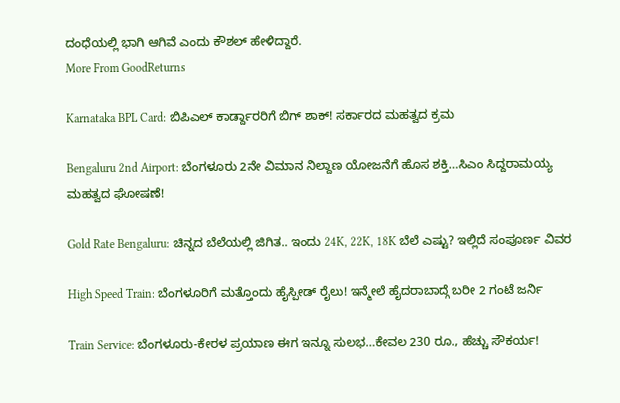ದಂಧೆಯಲ್ಲಿ ಭಾಗಿ ಆಗಿವೆ ಎಂದು ಕೌಶಲ್ ಹೇಳಿದ್ದಾರೆ.
More From GoodReturns

Karnataka BPL Card: ಬಿಪಿಎಲ್ ಕಾರ್ಡ್ದಾರರಿಗೆ ಬಿಗ್ ಶಾಕ್! ಸರ್ಕಾರದ ಮಹತ್ವದ ಕ್ರಮ

Bengaluru 2nd Airport: ಬೆಂಗಳೂರು 2ನೇ ವಿಮಾನ ನಿಲ್ದಾಣ ಯೋಜನೆಗೆ ಹೊಸ ಶಕ್ತಿ…ಸಿಎಂ ಸಿದ್ದರಾಮಯ್ಯ ಮಹತ್ವದ ಘೋಷಣೆ!

Gold Rate Bengaluru: ಚಿನ್ನದ ಬೆಲೆಯಲ್ಲಿ ಜಿಗಿತ.. ಇಂದು 24K, 22K, 18K ಬೆಲೆ ಎಷ್ಟು? ಇಲ್ಲಿದೆ ಸಂಪೂರ್ಣ ವಿವರ

High Speed Train: ಬೆಂಗಳೂರಿಗೆ ಮತ್ತೊಂದು ಹೈಸ್ಪೀಡ್ ರೈಲು! ಇನ್ಮೇಲೆ ಹೈದರಾಬಾದ್ಗೆ ಬರೀ 2 ಗಂಟೆ ಜರ್ನಿ

Train Service: ಬೆಂಗಳೂರು-ಕೇರಳ ಪ್ರಯಾಣ ಈಗ ಇನ್ನೂ ಸುಲಭ…ಕೇವಲ 230 ರೂ., ಹೆಚ್ಚು ಸೌಕರ್ಯ!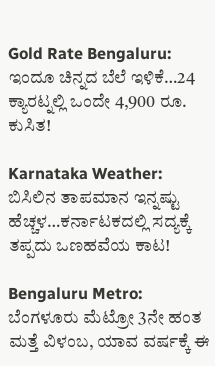Gold Rate Bengaluru: ಇಂದೂ ಚಿನ್ನದ ಬೆಲೆ ಇಳಿಕೆ…24 ಕ್ಯಾರಟ್ನಲ್ಲಿ ಒಂದೇ 4,900 ರೂ. ಕುಸಿತ!

Karnataka Weather: ಬಿಸಿಲಿನ ತಾಪಮಾನ ಇನ್ನಷ್ಟು ಹೆಚ್ಚಳ…ಕರ್ನಾಟಕದಲ್ಲಿ ಸದ್ಯಕ್ಕೆ ತಪ್ಪದು ಒಣಹವೆಯ ಕಾಟ!

Bengaluru Metro: ಬೆಂಗಳೂರು ಮೆಟ್ರೋ 3ನೇ ಹಂತ ಮತ್ತೆ ವಿಳಂಬ, ಯಾವ ವರ್ಷಕ್ಕೆ ಈ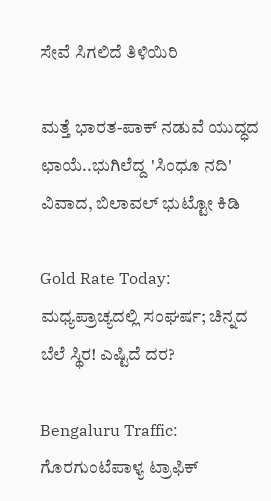ಸೇವೆ ಸಿಗಲಿದೆ ತಿಳಿಯಿರಿ

ಮತ್ತೆ ಭಾರತ-ಪಾಕ್ ನಡುವೆ ಯುದ್ಧದ ಛಾಯೆ..ಭುಗಿಲೆದ್ದ 'ಸಿಂಧೂ ನದಿ' ವಿವಾದ, ಬಿಲಾವಲ್ ಭುಟ್ಟೋ ಕಿಡಿ

Gold Rate Today: ಮಧ್ಯಪ್ರಾಚ್ಯದಲ್ಲಿ ಸಂಘರ್ಷ; ಚಿನ್ನದ ಬೆಲೆ ಸ್ಥಿರ! ಎಷ್ಟಿದೆ ದರ?

Bengaluru Traffic: ಗೊರಗುಂಟೆಪಾಳ್ಯ ಟ್ರಾಫಿಕ್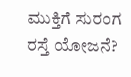ಮುಕ್ತಿಗೆ ಸುರಂಗ ರಸ್ತೆ ಯೋಜನೆ?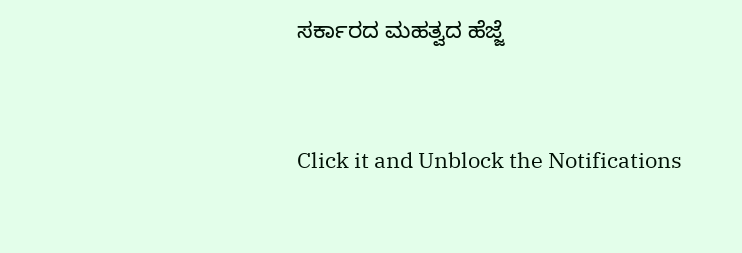ಸರ್ಕಾರದ ಮಹತ್ವದ ಹೆಜ್ಜೆ



Click it and Unblock the Notifications